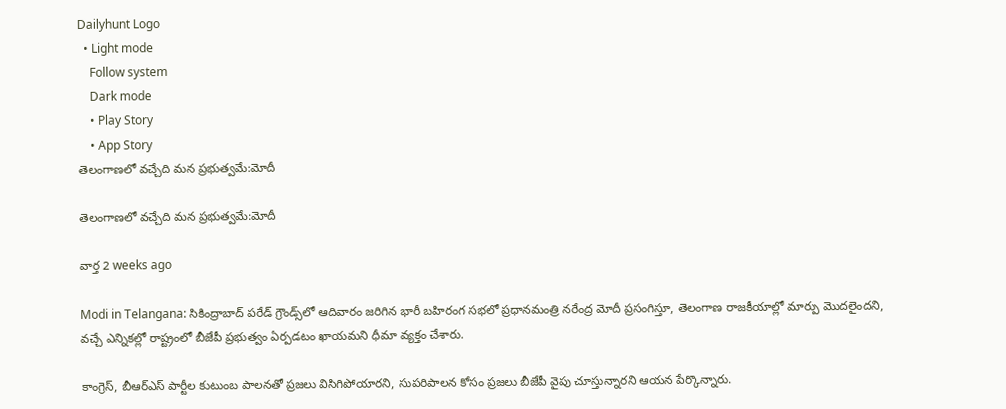Dailyhunt Logo
  • Light mode
    Follow system
    Dark mode
    • Play Story
    • App Story
తెలంగాణలో వచ్చేది మన ప్రభుత్వమే:మోదీ

తెలంగాణలో వచ్చేది మన ప్రభుత్వమే:మోదీ

వార్త 2 weeks ago

Modi in Telangana: సికింద్రాబాద్ పరేడ్ గ్రౌండ్స్‌లో ఆదివారం జరిగిన భారీ బహిరంగ సభలో ప్రధానమంత్రి నరేంద్ర మోదీ ప్రసంగిస్తూ, తెలంగాణ రాజకీయాల్లో మార్పు మొదలైందని, వచ్చే ఎన్నికల్లో రాష్ట్రంలో బీజేపీ ప్రభుత్వం ఏర్పడటం ఖాయమని ధీమా వ్యక్తం చేశారు.

కాంగ్రెస్, బీఆర్ఎస్ పార్టీల కుటుంబ పాలనతో ప్రజలు విసిగిపోయారని, సుపరిపాలన కోసం ప్రజలు బీజేపీ వైపు చూస్తున్నారని ఆయన పేర్కొన్నారు.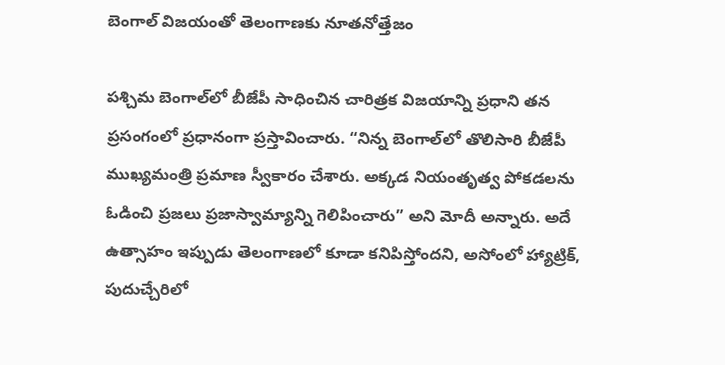బెంగాల్ విజయంతో తెలంగాణకు నూతనోత్తేజం

పశ్చిమ బెంగాల్‌లో బీజేపీ సాధించిన చారిత్రక విజయాన్ని ప్రధాని తన ప్రసంగంలో ప్రధానంగా ప్రస్తావించారు. “నిన్న బెంగాల్‌లో తొలిసారి బీజేపీ ముఖ్యమంత్రి ప్రమాణ స్వీకారం చేశారు. అక్కడ నియంతృత్వ పోకడలను ఓడించి ప్రజలు ప్రజాస్వామ్యాన్ని గెలిపించారు” అని మోదీ అన్నారు. అదే ఉత్సాహం ఇప్పుడు తెలంగాణలో కూడా కనిపిస్తోందని, అసోంలో హ్యాట్రిక్, పుదుచ్చేరిలో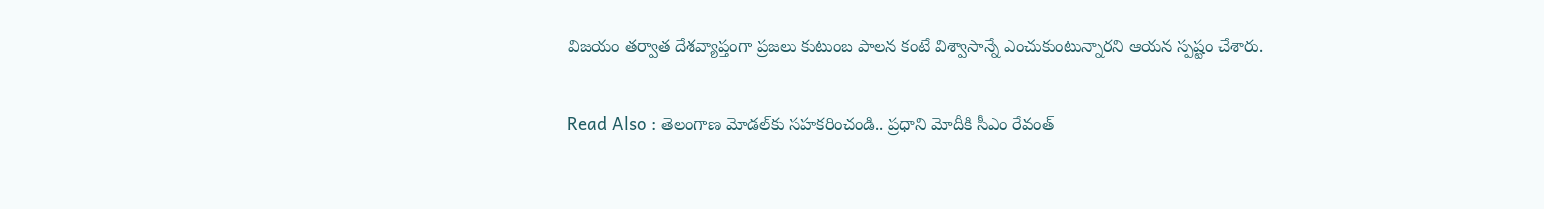విజయం తర్వాత దేశవ్యాప్తంగా ప్రజలు కుటుంబ పాలన కంటే విశ్వాసాన్నే ఎంచుకుంటున్నారని ఆయన స్పష్టం చేశారు.

Read Also : తెలంగాణ మోడల్‌కు సహకరించండి.. ప్రధాని మోదీకి సీఎం రేవంత్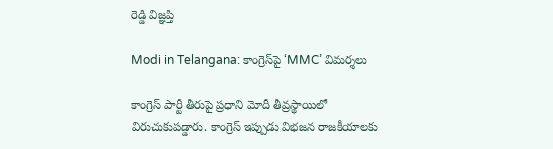రెడ్డి విజ్ఞప్తి

Modi in Telangana: కాంగ్రెస్‌పై ‘MMC’ విమర్శలు

కాంగ్రెస్ పార్టీ తీరుపై ప్రధాని మోదీ తీవ్రస్థాయిలో విరుచుకుపడ్డారు. కాంగ్రెస్ ఇప్పుడు విభజన రాజకీయాలకు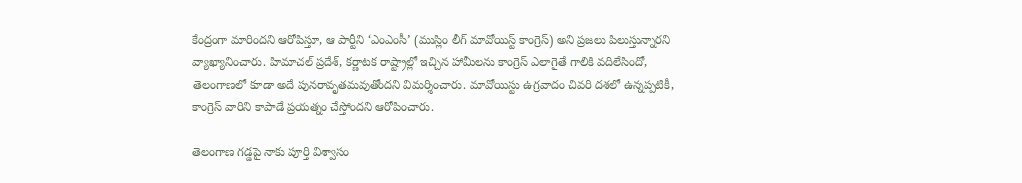కేంద్రంగా మారిందని ఆరోపిస్తూ, ఆ పార్టీని ‘ఎంఎంసీ’ (ముస్లిం లీగ్ మావోయిస్ట్ కాంగ్రెస్) అని ప్రజలు పిలుస్తున్నారని వ్యాఖ్యానించారు. హిమాచల్ ప్రదేశ్, కర్ణాటక రాష్ట్రాల్లో ఇచ్చిన హామీలను కాంగ్రెస్ ఎలాగైతే గాలికి వదిలేసిందో, తెలంగాణలో కూడా అదే పునరావృతమవుతోందని విమర్శించారు. మావోయిస్టు ఉగ్రవాదం చివరి దశలో ఉన్నప్పటికీ, కాంగ్రెస్ వారిని కాపాడే ప్రయత్నం చేస్తోందని ఆరోపించారు.

తెలంగాణ గడ్డపై నాకు పూర్తి విశ్వాసం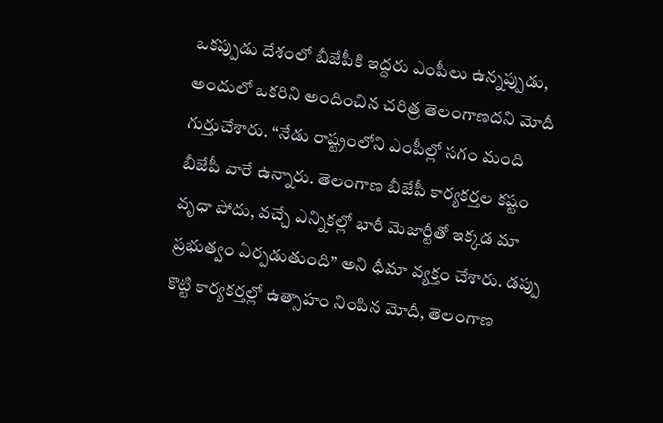ఒకప్పుడు దేశంలో బీజేపీకి ఇద్దరు ఎంపీలు ఉన్నప్పుడు, అందులో ఒకరిని అందించిన చరిత్ర తెలంగాణదని మోదీ గుర్తుచేశారు. “నేడు రాష్ట్రంలోని ఎంపీల్లో సగం మంది బీజేపీ వారే ఉన్నారు. తెలంగాణ బీజేపీ కార్యకర్తల కష్టం వృధా పోదు, వచ్చే ఎన్నికల్లో భారీ మెజార్టీతో ఇక్కడ మా ప్రభుత్వం ఏర్పడుతుంది” అని ధీమా వ్యక్తం చేశారు. డప్పు కొట్టి కార్యకర్తల్లో ఉత్సాహం నింపిన మోదీ, తెలంగాణ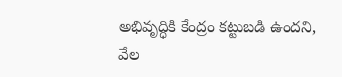అభివృద్ధికి కేంద్రం కట్టుబడి ఉందని, వేల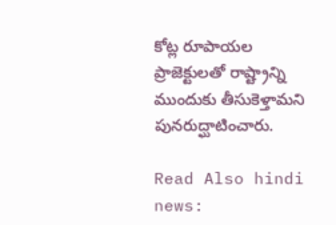కోట్ల రూపాయల ప్రాజెక్టులతో రాష్ట్రాన్ని ముందుకు తీసుకెళ్తామని పునరుద్ఘాటించారు.

Read Also hindi news: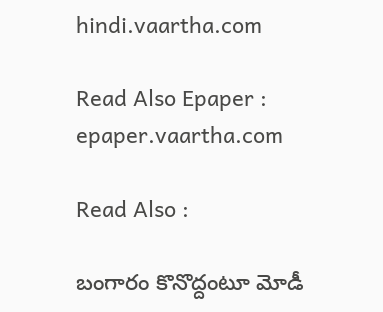hindi.vaartha.com

Read Also Epaper : epaper.vaartha.com

Read Also :

బంగారం కొనొద్దంటూ మోడీ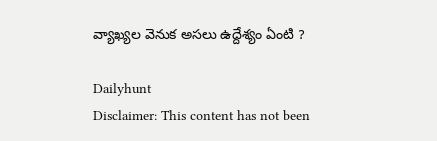వ్యాఖ్యల వెనుక అసలు ఉద్దేశ్యం ఏంటి ?

Dailyhunt
Disclaimer: This content has not been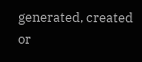generated, created or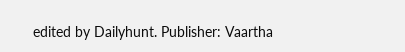edited by Dailyhunt. Publisher: Vaartha